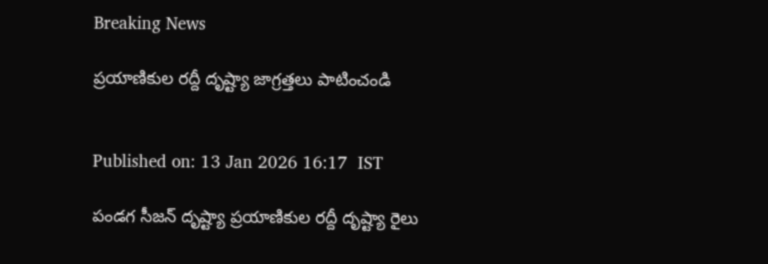Breaking News

ప్రయాణికుల రద్దీ దృష్ట్యా జాగ్రత్తలు పాటించండి


Published on: 13 Jan 2026 16:17  IST

పండగ సీజన్‌ దృష్ట్యా ప్రయాణికుల రద్దీ దృష్ట్యా రైలు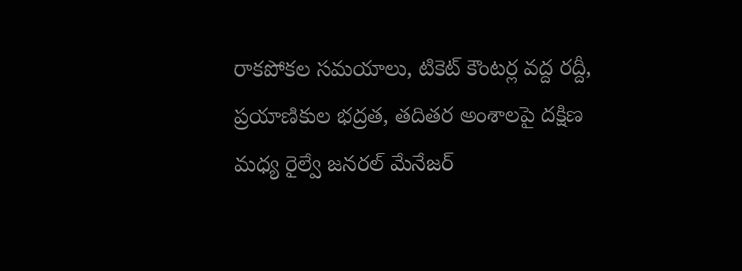రాకపోకల సమయాలు, టికెట్‌ కౌంటర్ల వద్ద రద్దీ, ప్రయాణికుల భద్రత, తదితర అంశాలపై దక్షిణ మధ్య రైల్వే జనరల్‌ మేనేజర్‌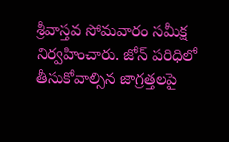శ్రీవాస్తవ సోమవారం సమీక్ష నిర్వహించారు. జోన్‌ పరిధిలో తీసుకోవాల్సిన జాగ్రత్తలపై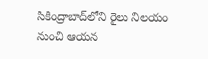సికింద్రాబాద్‌లోని రైలు నిలయం నుంచి ఆయన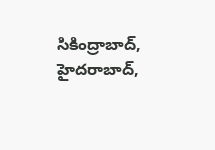సికింద్రాబాద్‌, హైదరాబాద్‌,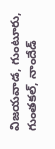విజయవాడ, గుంటూరు, గుంతకల్‌, నాందేడ్‌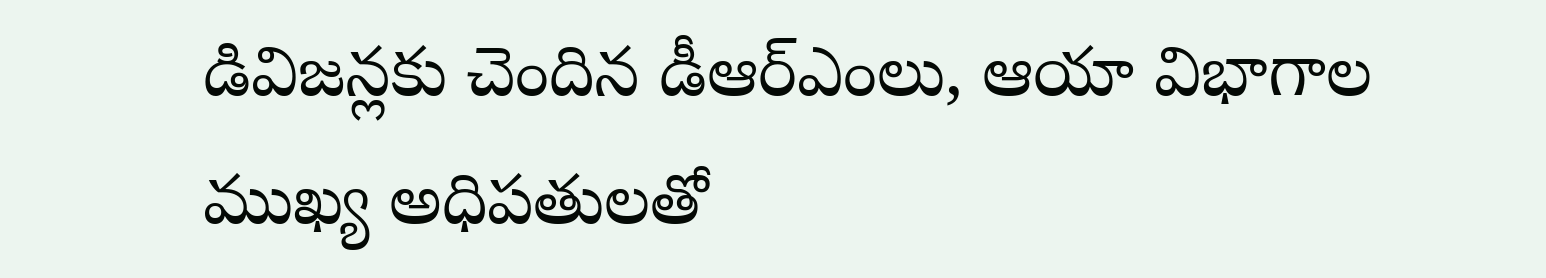డివిజన్లకు చెందిన డీఆర్‌ఎంలు, ఆయా విభాగాల ముఖ్య అధిపతులతో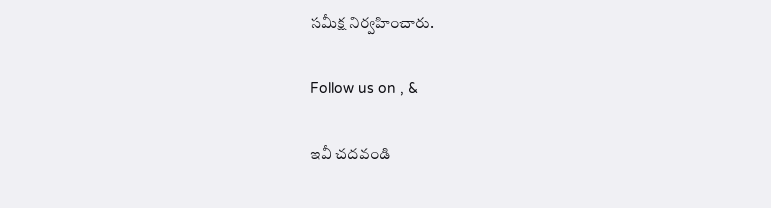సమీక్ష నిర్వహించారు.

Follow us on , &

ఇవీ చదవండి